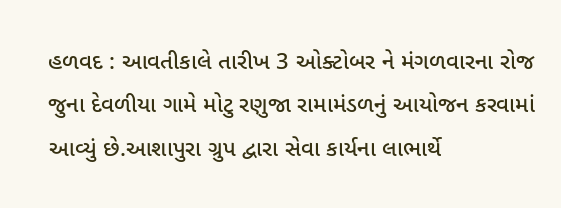હળવદ : આવતીકાલે તારીખ 3 ઓક્ટોબર ને મંગળવારના રોજ જુના દેવળીયા ગામે મોટુ રણુજા રામામંડળનું આયોજન કરવામાં આવ્યું છે.આશાપુરા ગ્રુપ દ્વારા સેવા કાર્યના લાભાર્થે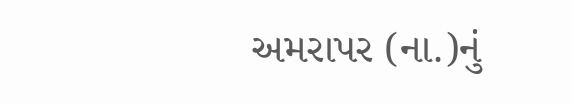અમરાપર (ના.)નું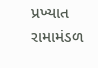પ્રખ્યાત રામામંડળ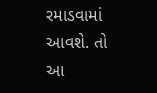રમાડવામાં આવશે. તો આ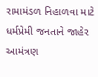રામામંડળ નિહાળવા માટે ધર્મપ્રેમી જનતાને જાહેર આમંત્રણ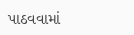પાઠવવામાં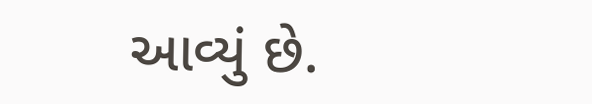આવ્યું છે.